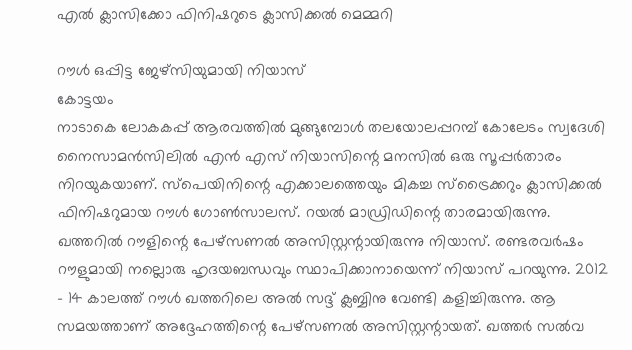എൽ ക്ലാസിക്കോ ഫിനിഷറുടെ ക്ലാസിക്കൽ മെമ്മറി

റൗൾ ഒപ്പിട്ട ജേഴ്സിയുമായി നിയാസ്
കോട്ടയം
നാടാകെ ലോകകപ്പ് ആരവത്തിൽ മുങ്ങുമ്പോൾ തലയോലപ്പറമ്പ് കോലേടം സ്വദേശി നൈസാമൻസിലിൽ എൻ എസ് നിയാസിന്റെ മനസിൽ ഒരു സൂപ്പർതാരം നിറയുകയാണ്. സ്പെയിനിന്റെ എക്കാലത്തെയും മികച്ച സ്ട്രൈക്കറും ക്ലാസിക്കൽ ഫിനിഷറുമായ റൗൾ ഗോൺസാലസ്. റയൽ മാഡ്രിഡിന്റെ താരമായിരുന്നു. ഖത്തറിൽ റൗളിന്റെ പേഴ്സണൽ അസിസ്റ്റന്റായിരുന്നു നിയാസ്. രണ്ടരവർഷം റൗളുമായി നല്ലൊരു ഹൃദയബന്ധവും സ്ഥാപിക്കാനായെന്ന് നിയാസ് പറയുന്നു. 2012 – 14 കാലത്ത് റൗൾ ഖത്തറിലെ അൽ സദ്ദ് ക്ലബ്ബിനു വേണ്ടി കളിച്ചിരുന്നു. ആ സമയത്താണ് അദ്ദേഹത്തിന്റെ പേഴ്സണൽ അസിസ്റ്റന്റായത്. ഖത്തർ സൽവ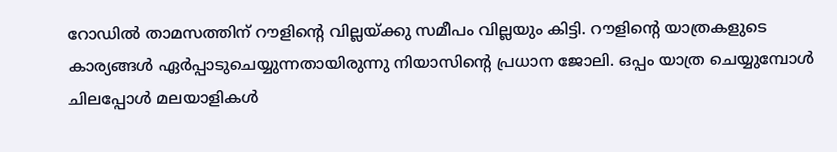റോഡിൽ താമസത്തിന് റൗളിന്റെ വില്ലയ്ക്കു സമീപം വില്ലയും കിട്ടി. റൗളിന്റെ യാത്രകളുടെ കാര്യങ്ങൾ ഏർപ്പാടുചെയ്യുന്നതായിരുന്നു നിയാസിന്റെ പ്രധാന ജോലി. ഒപ്പം യാത്ര ചെയ്യുമ്പോൾ ചിലപ്പോൾ മലയാളികൾ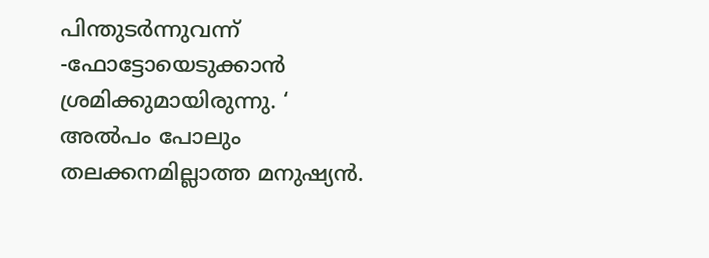പിന്തുടർന്നുവന്ന് -ഫോട്ടോയെടുക്കാൻ ശ്രമിക്കുമായിരുന്നു. ‘ അൽപം പോലും തലക്കനമില്ലാത്ത മനുഷ്യൻ.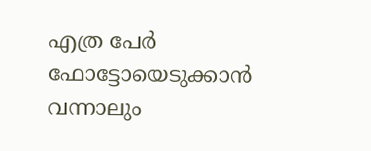എത്ര പേർ ഫോട്ടോയെടുക്കാൻ വന്നാലും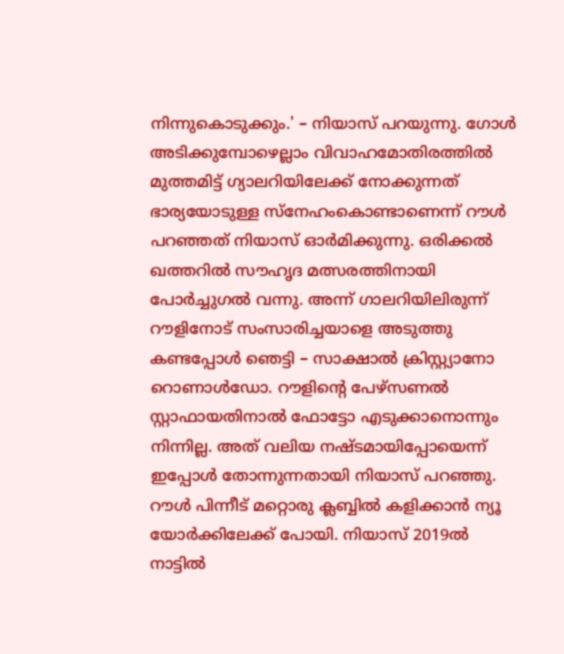നിന്നുകൊടുക്കും.' – നിയാസ് പറയുന്നു. ഗോൾ അടിക്കുമ്പോഴെല്ലാം വിവാഹമോതിരത്തിൽ മുത്തമിട്ട് ഗ്യാലറിയിലേക്ക് നോക്കുന്നത് ഭാര്യയോടുള്ള സ്നേഹംകൊണ്ടാണെന്ന് റൗൾ പറഞ്ഞത് നിയാസ് ഓർമിക്കുന്നു. ഒരിക്കൽ ഖത്തറിൽ സൗഹൃദ മത്സരത്തിനായി പോർച്ചുഗൽ വന്നു. അന്ന് ഗാലറിയിലിരുന്ന് റൗളിനോട് സംസാരിച്ചയാളെ അടുത്തു കണ്ടപ്പോൾ ഞെട്ടി – സാക്ഷാൽ ക്രിസ്റ്റ്യാനോ റൊണാൾഡോ. റൗളിന്റെ പേഴ്സണൽ സ്റ്റാഫായതിനാൽ ഫോട്ടോ എടുക്കാനൊന്നും നിന്നില്ല. അത് വലിയ നഷ്ടമായിപ്പോയെന്ന് ഇപ്പോൾ തോന്നുന്നതായി നിയാസ് പറഞ്ഞു. റൗൾ പിന്നീട് മറ്റൊരു ക്ലബ്ബിൽ കളിക്കാൻ ന്യൂ യോർക്കിലേക്ക് പോയി. നിയാസ് 2019ൽ നാട്ടിൽ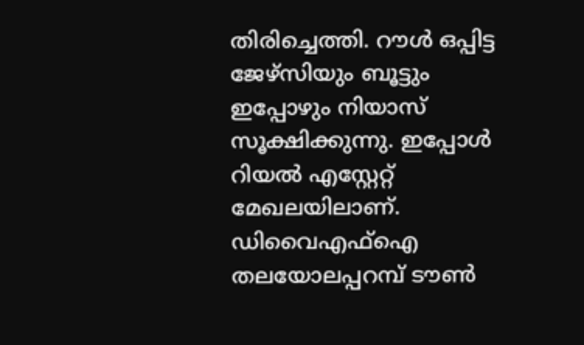തിരിച്ചെത്തി. റൗൾ ഒപ്പിട്ട ജേഴ്സിയും ബൂട്ടും ഇപ്പോഴും നിയാസ് സൂക്ഷിക്കുന്നു. ഇപ്പോൾ റിയൽ എസ്റ്റേറ്റ് മേഖലയിലാണ്. ഡിവൈഎഫ്ഐ തലയോലപ്പറമ്പ് ടൗൺ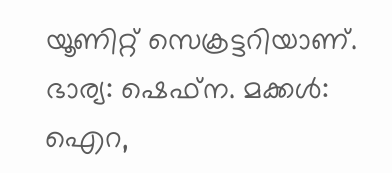യൂണിറ്റ് സെക്രട്ടറിയാണ്. ഭാര്യ: ഷെഫ്ന. മക്കൾ: ഐറ,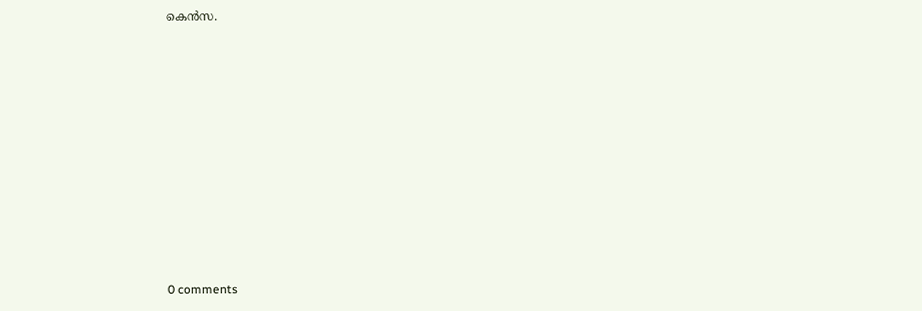കെൻസ.











0 comments